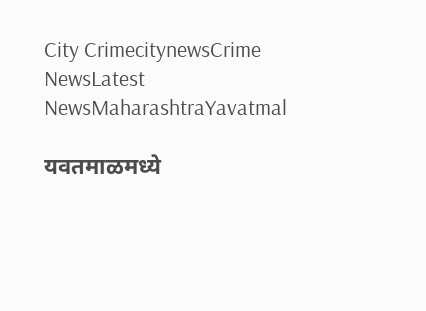City CrimecitynewsCrime NewsLatest NewsMaharashtraYavatmal

यवतमाळमध्ये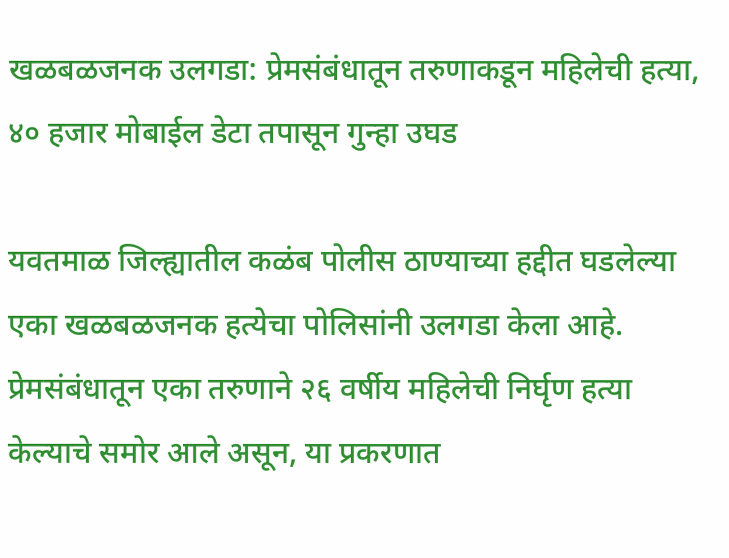खळबळजनक उलगडा: प्रेमसंबंधातून तरुणाकडून महिलेची हत्या, ४० हजार मोबाईल डेटा तपासून गुन्हा उघड

यवतमाळ जिल्ह्यातील कळंब पोलीस ठाण्याच्या हद्दीत घडलेल्या एका खळबळजनक हत्येचा पोलिसांनी उलगडा केला आहे. प्रेमसंबंधातून एका तरुणाने २६ वर्षीय महिलेची निर्घृण हत्या केल्याचे समोर आले असून, या प्रकरणात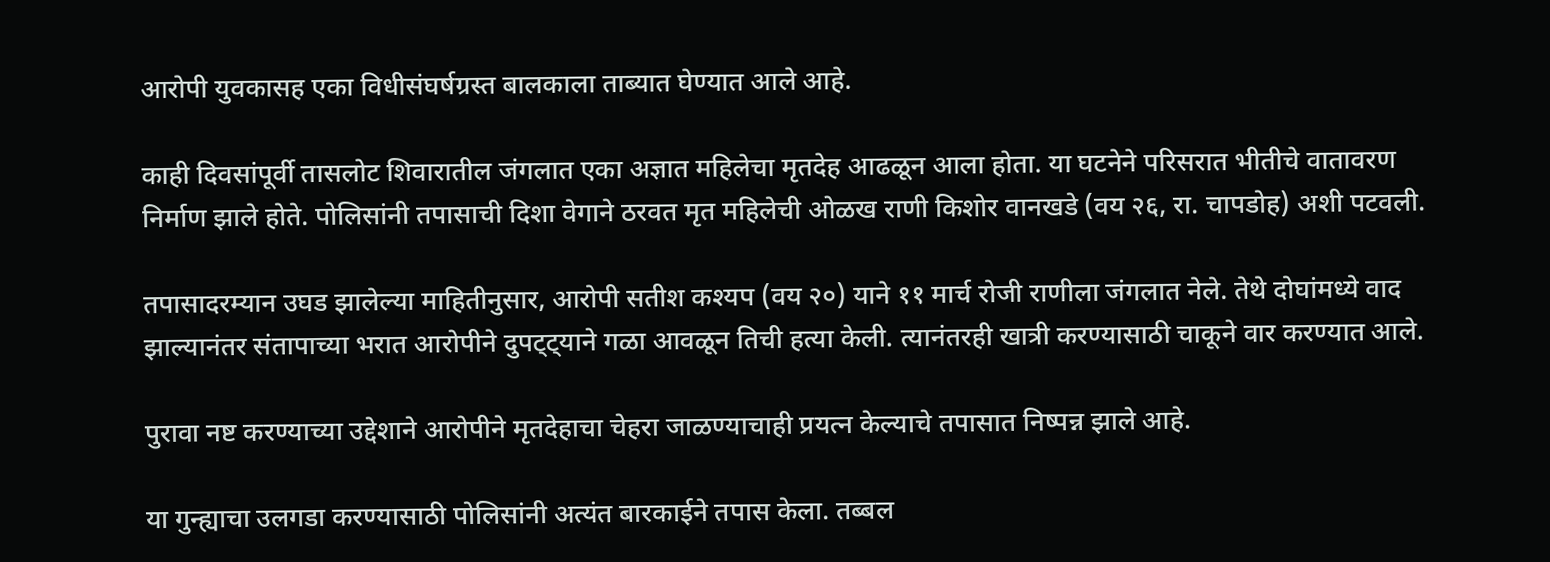आरोपी युवकासह एका विधीसंघर्षग्रस्त बालकाला ताब्यात घेण्यात आले आहे.

काही दिवसांपूर्वी तासलोट शिवारातील जंगलात एका अज्ञात महिलेचा मृतदेह आढळून आला होता. या घटनेने परिसरात भीतीचे वातावरण निर्माण झाले होते. पोलिसांनी तपासाची दिशा वेगाने ठरवत मृत महिलेची ओळख राणी किशोर वानखडे (वय २६, रा. चापडोह) अशी पटवली.

तपासादरम्यान उघड झालेल्या माहितीनुसार, आरोपी सतीश कश्यप (वय २०) याने ११ मार्च रोजी राणीला जंगलात नेले. तेथे दोघांमध्ये वाद झाल्यानंतर संतापाच्या भरात आरोपीने दुपट्ट्याने गळा आवळून तिची हत्या केली. त्यानंतरही खात्री करण्यासाठी चाकूने वार करण्यात आले.

पुरावा नष्ट करण्याच्या उद्देशाने आरोपीने मृतदेहाचा चेहरा जाळण्याचाही प्रयत्न केल्याचे तपासात निष्पन्न झाले आहे.

या गुन्ह्याचा उलगडा करण्यासाठी पोलिसांनी अत्यंत बारकाईने तपास केला. तब्बल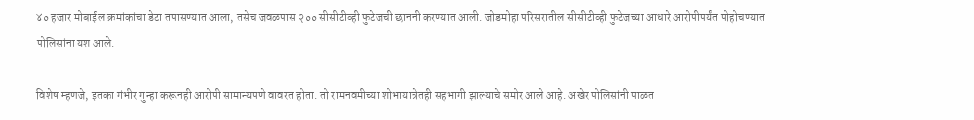४० हजार मोबाईल क्रमांकांचा डेटा तपासण्यात आला, तसेच जवळपास २०० सीसीटीव्ही फुटेजची छाननी करण्यात आली. जोडमोहा परिसरातील सीसीटीव्ही फुटेजच्या आधारे आरोपीपर्यंत पोहोचण्यात पोलिसांना यश आले.

विशेष म्हणजे, इतका गंभीर गुन्हा करूनही आरोपी सामान्यपणे वावरत होता. तो रामनवमीच्या शोभायात्रेतही सहभागी झाल्याचे समोर आले आहे. अखेर पोलिसांनी पाळत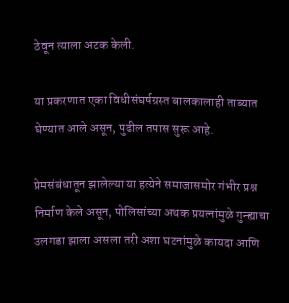ठेवून त्याला अटक केली.

या प्रकरणात एका विधीसंघर्षग्रस्त बालकालाही ताब्यात घेण्यात आले असून, पुढील तपास सुरू आहे.

प्रेमसंबंधातून झालेल्या या हत्येने समाजासमोर गंभीर प्रश्न निर्माण केले असून, पोलिसांच्या अथक प्रयत्नांमुळे गुन्ह्याचा उलगडा झाला असला तरी अशा घटनांमुळे कायदा आणि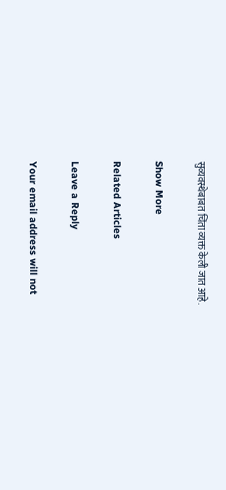सुव्यवस्थेबाबत चिंता व्यक्त केली जात आहे.

Show More

Related Articles

Leave a Reply

Your email address will not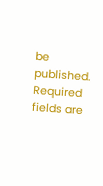be published. Required fields are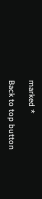marked *

Back to top button